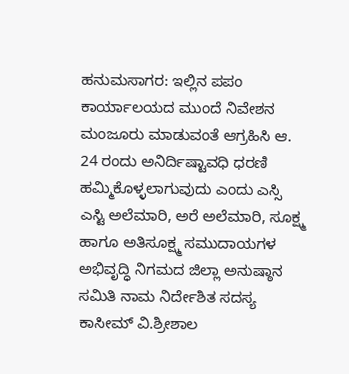ಹನುಮಸಾಗರ: ಇಲ್ಲಿನ ಪಪಂ ಕಾರ್ಯಾಲಯದ ಮುಂದೆ ನಿವೇಶನ ಮಂಜೂರು ಮಾಡುವಂತೆ ಆಗ್ರಹಿಸಿ ಆ. 24 ರಂದು ಅನಿರ್ದಿಷ್ಟಾವಧಿ ಧರಣಿ ಹಮ್ಮಿಕೊಳ್ಳಲಾಗುವುದು ಎಂದು ಎಸ್ಸಿ ಎಸ್ಟಿ ಅಲೆಮಾರಿ, ಅರೆ ಅಲೆಮಾರಿ, ಸೂಕ್ಷ್ಮ ಹಾಗೂ ಅತಿಸೂಕ್ಷ್ಮ ಸಮುದಾಯಗಳ ಅಭಿವೃದ್ಧಿ ನಿಗಮದ ಜಿಲ್ಲಾ ಅನುಷ್ಠಾನ ಸಮಿತಿ ನಾಮ ನಿರ್ದೇಶಿತ ಸದಸ್ಯ ಕಾಸೀಮ್ ವಿ.ಶ್ರೀಶಾಲ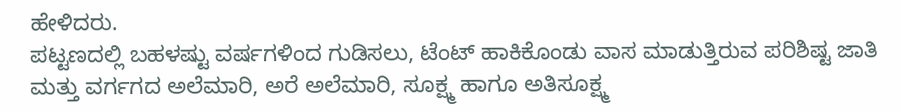ಹೇಳಿದರು.
ಪಟ್ಟಣದಲ್ಲಿ ಬಹಳಷ್ಟು ವರ್ಷಗಳಿಂದ ಗುಡಿಸಲು, ಟೆಂಟ್ ಹಾಕಿಕೊಂಡು ವಾಸ ಮಾಡುತ್ತಿರುವ ಪರಿಶಿಷ್ಟ ಜಾತಿ ಮತ್ತು ವರ್ಗಗದ ಅಲೆಮಾರಿ, ಅರೆ ಅಲೆಮಾರಿ, ಸೂಕ್ಷ್ಮ ಹಾಗೂ ಅತಿಸೂಕ್ಷ್ಮ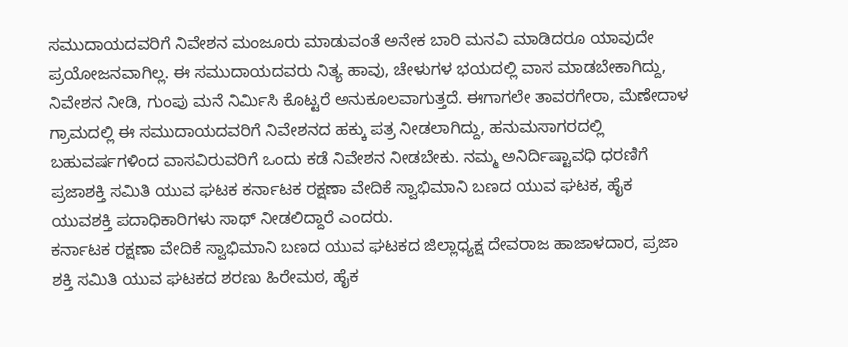ಸಮುದಾಯದವರಿಗೆ ನಿವೇಶನ ಮಂಜೂರು ಮಾಡುವಂತೆ ಅನೇಕ ಬಾರಿ ಮನವಿ ಮಾಡಿದರೂ ಯಾವುದೇ ಪ್ರಯೋಜನವಾಗಿಲ್ಲ. ಈ ಸಮುದಾಯದವರು ನಿತ್ಯ ಹಾವು, ಚೇಳುಗಳ ಭಯದಲ್ಲಿ ವಾಸ ಮಾಡಬೇಕಾಗಿದ್ದು, ನಿವೇಶನ ನೀಡಿ, ಗುಂಪು ಮನೆ ನಿರ್ಮಿಸಿ ಕೊಟ್ಟರೆ ಅನುಕೂಲವಾಗುತ್ತದೆ. ಈಗಾಗಲೇ ತಾವರಗೇರಾ, ಮೆಣೇದಾಳ ಗ್ರಾಮದಲ್ಲಿ ಈ ಸಮುದಾಯದವರಿಗೆ ನಿವೇಶನದ ಹಕ್ಕು ಪತ್ರ ನೀಡಲಾಗಿದ್ದು, ಹನುಮಸಾಗರದಲ್ಲಿ ಬಹುವರ್ಷಗಳಿಂದ ವಾಸವಿರುವರಿಗೆ ಒಂದು ಕಡೆ ನಿವೇಶನ ನೀಡಬೇಕು. ನಮ್ಮ ಅನಿರ್ದಿಷ್ಟಾವಧಿ ಧರಣಿಗೆ ಪ್ರಜಾಶಕ್ತಿ ಸಮಿತಿ ಯುವ ಘಟಕ ಕರ್ನಾಟಕ ರಕ್ಷಣಾ ವೇದಿಕೆ ಸ್ವಾಭಿಮಾನಿ ಬಣದ ಯುವ ಘಟಕ, ಹೈಕ ಯುವಶಕ್ತಿ ಪದಾಧಿಕಾರಿಗಳು ಸಾಥ್ ನೀಡಲಿದ್ದಾರೆ ಎಂದರು.
ಕರ್ನಾಟಕ ರಕ್ಷಣಾ ವೇದಿಕೆ ಸ್ವಾಭಿಮಾನಿ ಬಣದ ಯುವ ಘಟಕದ ಜಿಲ್ಲಾಧ್ಯಕ್ಷ ದೇವರಾಜ ಹಾಜಾಳದಾರ, ಪ್ರಜಾ ಶಕ್ತಿ ಸಮಿತಿ ಯುವ ಘಟಕದ ಶರಣು ಹಿರೇಮಠ, ಹೈಕ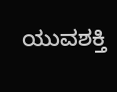ಯುವಶಕ್ತಿ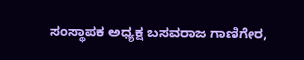ಸಂಸ್ಥಾಪಕ ಅಧ್ಯಕ್ಷ ಬಸವರಾಜ ಗಾಣಿಗೇರ,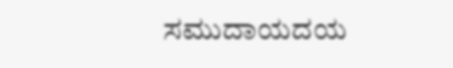ಸಮುದಾಯದಯ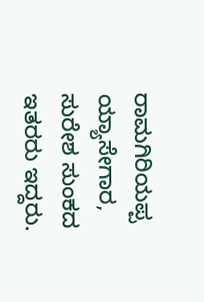ರಾಮಗಿರಿಯಪ್ಪ ಯ್ಯಾಸೇಗಾರ, ಸುರೇಶ ಸುಂಕದ ಇತರರು ಇದ್ದರು.